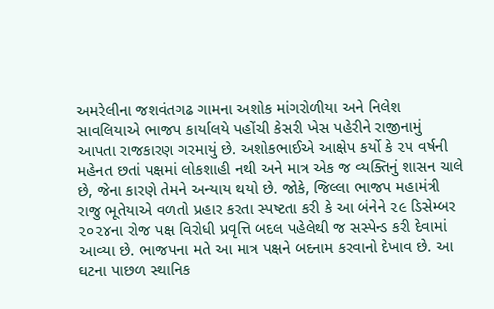અમરેલીના જશવંતગઢ ગામના અશોક માંગરોળીયા અને નિલેશ સાવલિયાએ ભાજપ કાર્યાલયે પહોંચી કેસરી ખેસ પહેરીને રાજીનામું આપતા રાજકારણ ગરમાયું છે. અશોકભાઈએ આક્ષેપ કર્યો કે ૨૫ વર્ષની મહેનત છતાં પક્ષમાં લોકશાહી નથી અને માત્ર એક જ વ્યક્તિનું શાસન ચાલે છે, જેના કારણે તેમને અન્યાય થયો છે. જોકે, જિલ્લા ભાજપ મહામંત્રી રાજુ ભૂતેયાએ વળતો પ્રહાર કરતા સ્પષ્ટતા કરી કે આ બંનેને ૨૯ ડિસેમ્બર ૨૦૨૪ના રોજ પક્ષ વિરોધી પ્રવૃત્તિ બદલ પહેલેથી જ સસ્પેન્ડ કરી દેવામાં આવ્યા છે. ભાજપના મતે આ માત્ર પક્ષને બદનામ કરવાનો દેખાવ છે. આ ઘટના પાછળ સ્થાનિક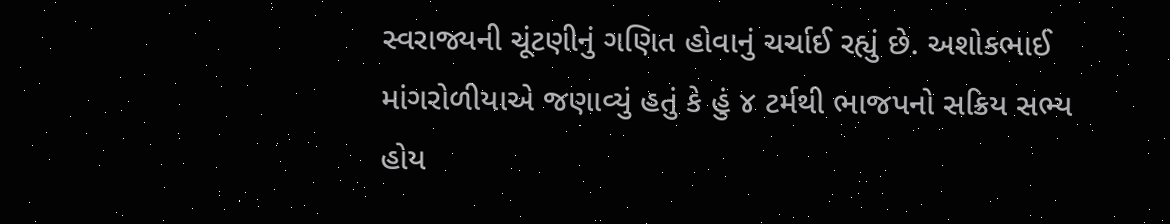સ્વરાજ્યની ચૂંટણીનું ગણિત હોવાનું ચર્ચાઈ રહ્યું છે. અશોકભાઈ માંગરોળીયાએ જણાવ્યું હતું કે હું ૪ ટર્મથી ભાજપનો સક્રિય સભ્ય હોય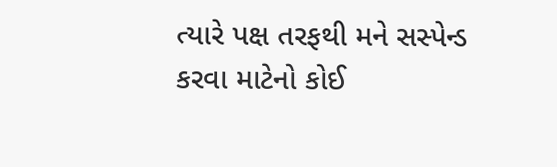ત્યારે પક્ષ તરફથી મને સસ્પેન્ડ કરવા માટેનો કોઈ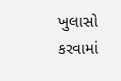ખુલાસો કરવામાં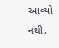આવ્યો નથી.